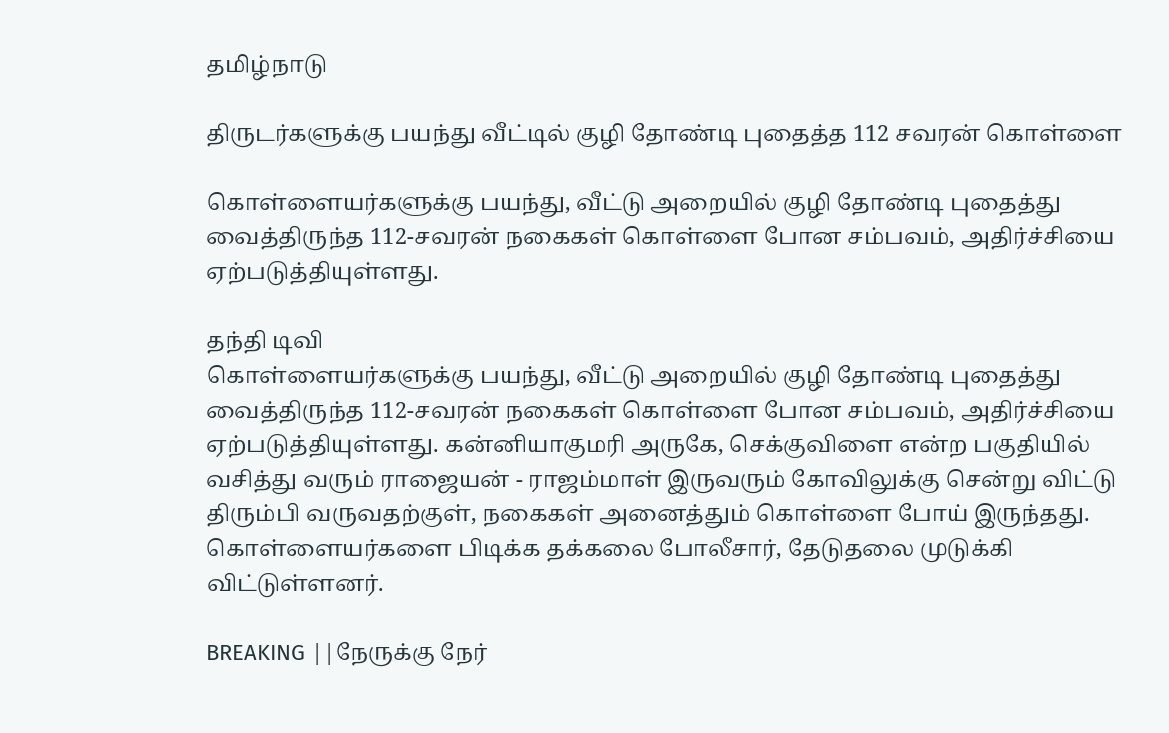தமிழ்நாடு

திருடர்களுக்கு பயந்து வீட்டில் குழி தோண்டி புதைத்த 112 சவரன் கொள்ளை

கொள்ளையர்களுக்கு பயந்து, வீட்டு அறையில் குழி தோண்டி புதைத்து வைத்திருந்த 112-சவரன் நகைகள் கொள்ளை போன சம்பவம், அதிர்ச்சியை ஏற்படுத்தியுள்ளது.

தந்தி டிவி
கொள்ளையர்களுக்கு பயந்து, வீட்டு அறையில் குழி தோண்டி புதைத்து வைத்திருந்த 112-சவரன் நகைகள் கொள்ளை போன சம்பவம், அதிர்ச்சியை ஏற்படுத்தியுள்ளது. கன்னியாகுமரி அருகே, செக்குவிளை என்ற பகுதியில் வசித்து வரும் ராஜையன் - ராஜம்மாள் இருவரும் கோவிலுக்கு சென்று விட்டு திரும்பி வருவதற்குள், நகைகள் அனைத்தும் கொள்ளை போய் இருந்தது. கொள்ளையர்களை பிடிக்க தக்கலை போலீசார், தேடுதலை முடுக்கி விட்டுள்ளனர்.

BREAKING ||நேருக்கு நேர்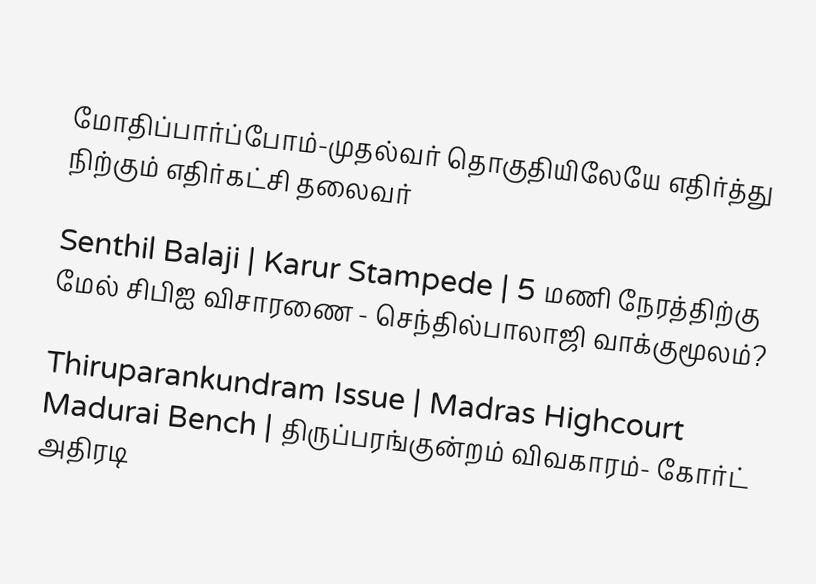மோதிப்பார்ப்போம்-முதல்வர் தொகுதியிலேயே எதிர்த்து நிற்கும் எதிர்கட்சி தலைவர்

Senthil Balaji | Karur Stampede | 5 மணி நேரத்திற்கு மேல் சிபிஐ விசாரணை - செந்தில்பாலாஜி வாக்குமூலம்?

Thiruparankundram Issue | Madras Highcourt Madurai Bench | திருப்பரங்குன்றம் விவகாரம்- கோர்ட் அதிரடி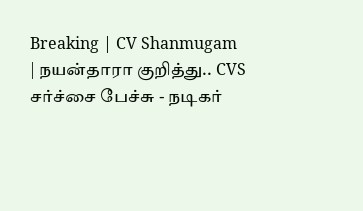Breaking | CV Shanmugam | நயன்தாரா குறித்து.. CVS சர்ச்சை பேச்சு - நடிகர்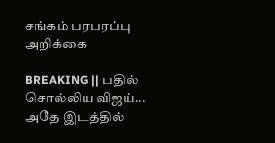சங்கம் பரபரப்பு அறிக்கை

BREAKING || பதில் சொல்லிய விஜய்... அதே இடத்தில்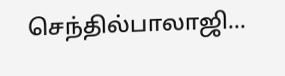செந்தில்பாலாஜி...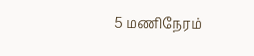5 மணிநேரம்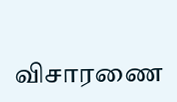விசாரணை